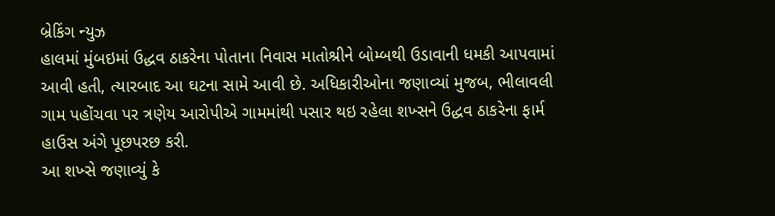બ્રેકિંગ ન્યુઝ
હાલમાં મુંબઇમાં ઉદ્ધવ ઠાકરેના પોતાના નિવાસ માતોશ્રીને બોમ્બથી ઉડાવાની ધમકી આપવામાં આવી હતી, ત્યારબાદ આ ઘટના સામે આવી છે. અધિકારીઓના જણાવ્યાં મુજબ, ભીલાવલી ગામ પહોંચવા પર ત્રણેય આરોપીએ ગામમાંથી પસાર થઇ રહેલા શખ્સને ઉદ્ધવ ઠાકરેના ફાર્મ હાઉસ અંગે પૂછપરછ કરી.
આ શખ્સે જણાવ્યું કે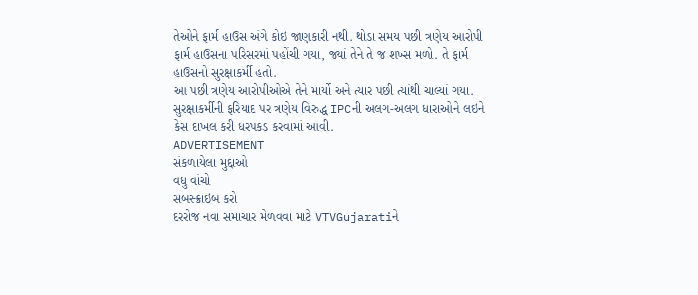તેઓને ફાર્મ હાઉસ અંગે કોઇ જાણકારી નથી. થોડા સમય પછી ત્રણેય આરોપી ફાર્મ હાઉસના પરિસરમાં પહોંચી ગયા, જ્યાં તેને તે જ શખ્સ મળો. તે ફાર્મ હાઉસનો સુરક્ષાકર્મી હતો.
આ પછી ત્રણેય આરોપીઓએ તેને માર્યો અને ત્યાર પછી ત્યાંથી ચાલ્યાં ગયા. સુરક્ષાકર્મીની ફરિયાદ પર ત્રણેય વિરુદ્ધ IPCની અલગ-અલગ ધારાઓને લઇને કેસ દાખલ કરી ધરપકડ કરવામાં આવી.
ADVERTISEMENT
સંકળાયેલા મુદ્દાઓ
વધુ વાંચો
સબસ્ક્રાઇબ કરો
દરરોજ નવા સમાચાર મેળવવા માટે VTVGujaratiને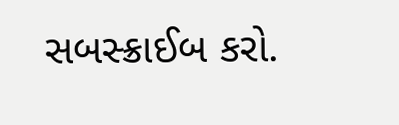સબસ્ક્રાઈબ કરો.